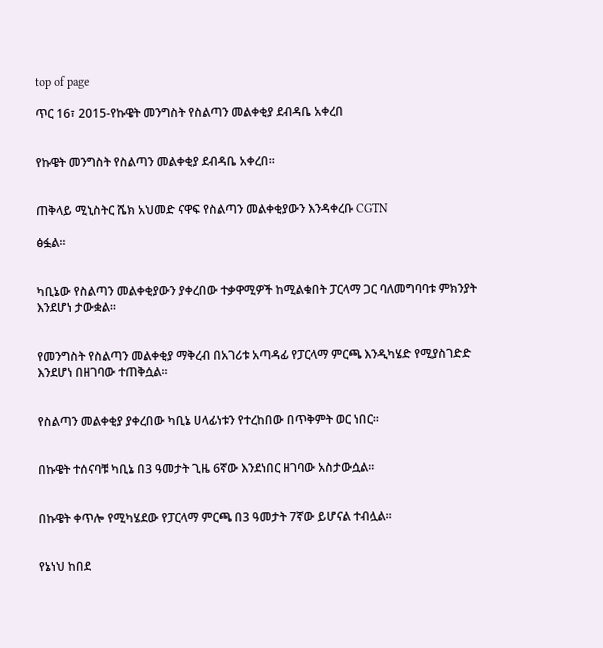top of page

ጥር 16፣ 2015-የኩዌት መንግስት የስልጣን መልቀቂያ ደብዳቤ አቀረበ


የኩዌት መንግስት የስልጣን መልቀቂያ ደብዳቤ አቀረበ፡፡


ጠቅላይ ሚኒስትር ሼክ አህመድ ናዋፍ የስልጣን መልቀቂያውን እንዳቀረቡ CGTN

ፅፏል፡፡


ካቢኔው የስልጣን መልቀቂያውን ያቀረበው ተቃዋሚዎች ከሚልቁበት ፓርላማ ጋር ባለመግባባቱ ምክንያት እንደሆነ ታውቋል፡፡


የመንግስት የስልጣን መልቀቂያ ማቅረብ በአገሪቱ አጣዳፊ የፓርላማ ምርጫ እንዲካሄድ የሚያስገድድ እንደሆነ በዘገባው ተጠቅሷል፡፡


የስልጣን መልቀቂያ ያቀረበው ካቢኔ ሀላፊነቱን የተረከበው በጥቅምት ወር ነበር፡፡


በኩዌት ተሰናባቹ ካቢኔ በ3 ዓመታት ጊዜ 6ኛው እንደነበር ዘገባው አስታውሷል፡፡


በኩዌት ቀጥሎ የሚካሄደው የፓርላማ ምርጫ በ3 ዓመታት 7ኛው ይሆናል ተብሏል፡፡


የኔነህ ከበደ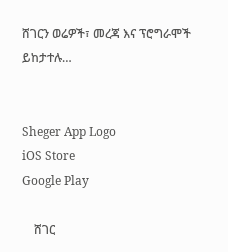ሸገርን ወሬዎች፣ መረጃ እና ፕሮግራሞች ይከታተሉ…


Sheger App Logo
iOS Store
Google Play

    ሸገር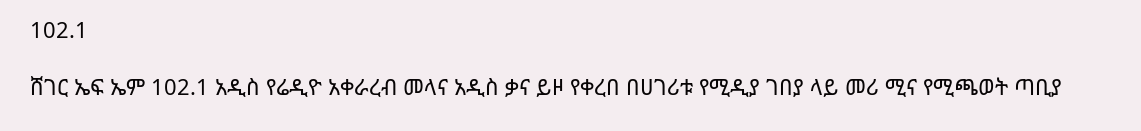102.1

ሸገር ኤፍ ኤም 102.1 አዲስ የሬዲዮ አቀራረብ መላና አዲስ ቃና ይዞ የቀረበ በሀገሪቱ የሚዲያ ገበያ ላይ መሪ ሚና የሚጫወት ጣቢያ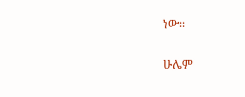ነው፡፡

ሁሌም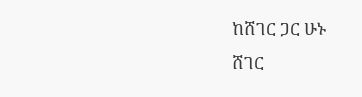ከሸገር ጋር ሁኑ
ሸገር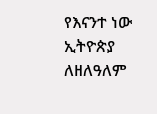የእናንተ ነው
ኢትዮጵያ ለዘለዓለም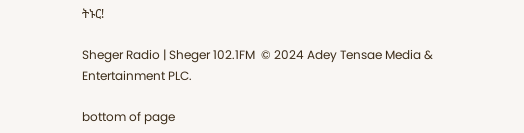ትኑር!

Sheger Radio | Sheger 102.1FM  © 2024 Adey Tensae Media & Entertainment PLC.

bottom of page